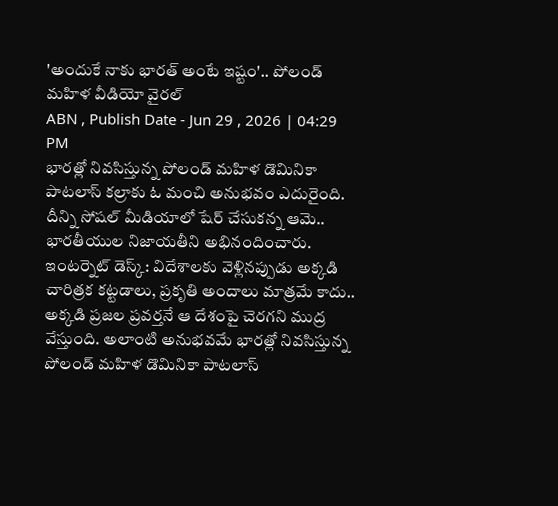'అందుకే నాకు భారత్ అంటే ఇష్టం'.. పోలండ్ మహిళ వీడియో వైరల్
ABN , Publish Date - Jun 29 , 2026 | 04:29 PM
భారత్లో నివసిస్తున్న పోలండ్ మహిళ డొమినికా పాటలాస్ కల్రాకు ఓ మంచి అనుభవం ఎదురైంది. దీన్ని సోషల్ మీడియాలో షేర్ చేసుకన్న ఆమె.. భారతీయుల నిజాయతీని అభినందించారు.
ఇంటర్నెట్ డెస్క్: విదేశాలకు వెళ్లినప్పుడు అక్కడి చారిత్రక కట్టడాలు, ప్రకృతి అందాలు మాత్రమే కాదు.. అక్కడి ప్రజల ప్రవర్తనే ఆ దేశంపై చెరగని ముద్ర వేస్తుంది. అలాంటి అనుభవమే భారత్లో నివసిస్తున్న పోలండ్ మహిళ డొమినికా పాటలాస్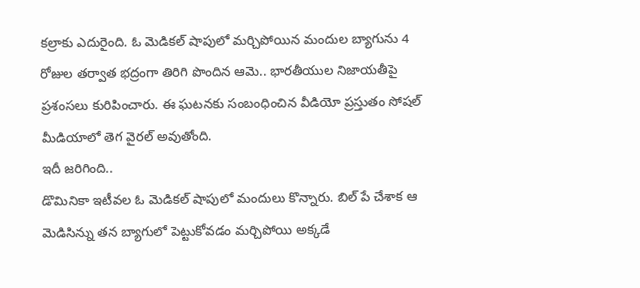కల్రాకు ఎదురైంది. ఓ మెడికల్ షాపులో మర్చిపోయిన మందుల బ్యాగును 4 రోజుల తర్వాత భద్రంగా తిరిగి పొందిన ఆమె.. భారతీయుల నిజాయతీపై ప్రశంసలు కురిపించారు. ఈ ఘటనకు సంబంధించిన వీడియో ప్రస్తుతం సోషల్ మీడియాలో తెగ వైరల్ అవుతోంది.
ఇదీ జరిగింది..
డొమినికా ఇటీవల ఓ మెడికల్ షాపులో మందులు కొన్నారు. బిల్ పే చేశాక ఆ మెడిసిన్ను తన బ్యాగులో పెట్టుకోవడం మర్చిపోయి అక్కడే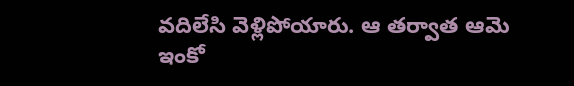వదిలేసి వెళ్లిపోయారు. ఆ తర్వాత ఆమె ఇంకో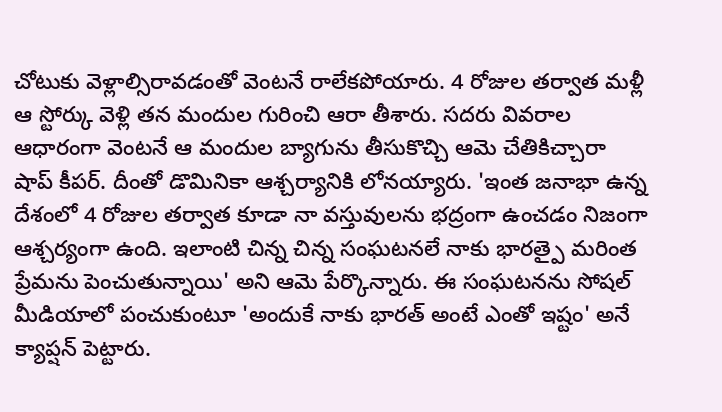చోటుకు వెళ్లాల్సిరావడంతో వెంటనే రాలేకపోయారు. 4 రోజుల తర్వాత మళ్లీ ఆ స్టోర్కు వెళ్లి తన మందుల గురించి ఆరా తీశారు. సదరు వివరాల ఆధారంగా వెంటనే ఆ మందుల బ్యాగును తీసుకొచ్చి ఆమె చేతికిచ్చారా షాప్ కీపర్. దీంతో డొమినికా ఆశ్చర్యానికి లోనయ్యారు. 'ఇంత జనాభా ఉన్న దేశంలో 4 రోజుల తర్వాత కూడా నా వస్తువులను భద్రంగా ఉంచడం నిజంగా ఆశ్చర్యంగా ఉంది. ఇలాంటి చిన్న చిన్న సంఘటనలే నాకు భారత్పై మరింత ప్రేమను పెంచుతున్నాయి' అని ఆమె పేర్కొన్నారు. ఈ సంఘటనను సోషల్ మీడియాలో పంచుకుంటూ 'అందుకే నాకు భారత్ అంటే ఎంతో ఇష్టం' అనే క్యాప్షన్ పెట్టారు.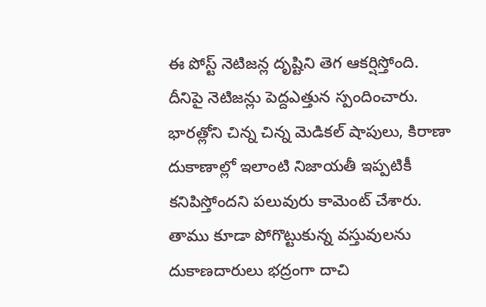ఈ పోస్ట్ నెటిజన్ల దృష్టిని తెగ ఆకర్షిస్తోంది.
దీనిపై నెటిజన్లు పెద్దఎత్తున స్పందించారు. భారత్లోని చిన్న చిన్న మెడికల్ షాపులు, కిరాణా దుకాణాల్లో ఇలాంటి నిజాయతీ ఇప్పటికీ కనిపిస్తోందని పలువురు కామెంట్ చేశారు. తాము కూడా పోగొట్టుకున్న వస్తువులను దుకాణదారులు భద్రంగా దాచి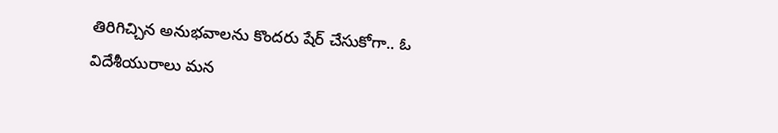తిరిగిచ్చిన అనుభవాలను కొందరు షేర్ చేసుకోగా.. ఓ విదేశీయురాలు మన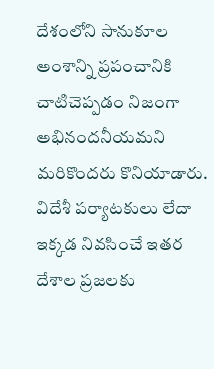దేశంలోని సానుకూల అంశాన్ని ప్రపంచానికి చాటిచెప్పడం నిజంగా అభినందనీయమని మరికొందరు కొనియాడారు.
విదేశీ పర్యాటకులు లేదా ఇక్కడ నివసించే ఇతర దేశాల ప్రజలకు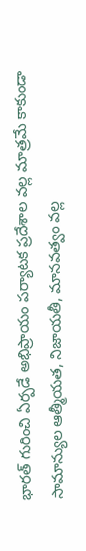భారత్ గురించి ఏర్పడే అభిప్రాయం పర్యాటక ప్రదేశాల వల్ల మాత్రమే కాకుండా సామాన్యుల ఆత్మీయత, నిజాయతీ, మానవత్వం వల్ల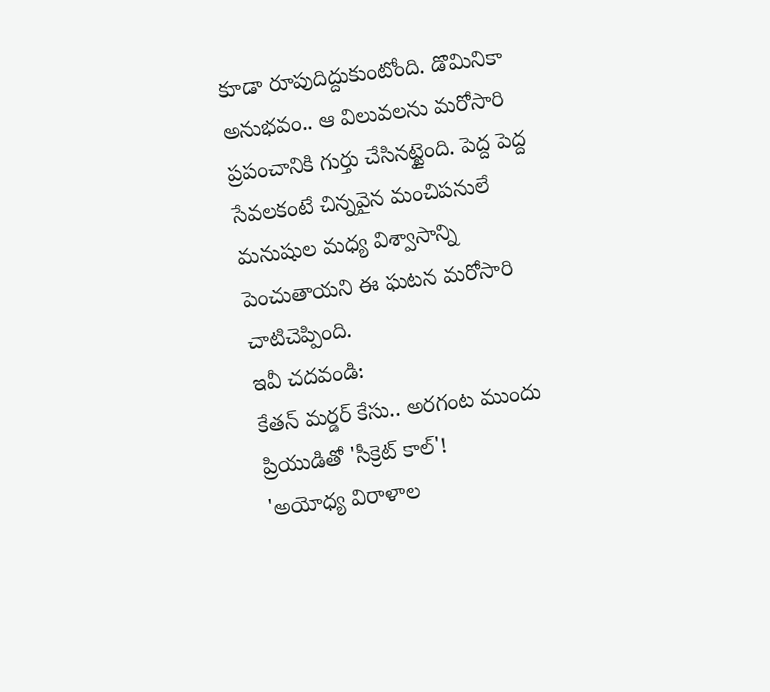కూడా రూపుదిద్దుకుంటోంది. డొమినికా అనుభవం.. ఆ విలువలను మరోసారి ప్రపంచానికి గుర్తు చేసినట్టైంది. పెద్ద పెద్ద సేవలకంటే చిన్నవైన మంచిపనులే మనుషుల మధ్య విశ్వాసాన్ని పెంచుతాయని ఈ ఘటన మరోసారి చాటిచెప్పింది.
ఇవీ చదవండి:
కేతన్ మర్డర్ కేసు.. అరగంట ముందు ప్రియుడితో 'సీక్రెట్ కాల్'!
'అయోధ్య విరాళాల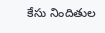కేసు నిందితుల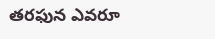తరఫున ఎవరూ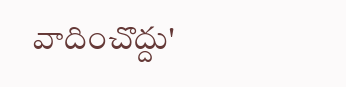వాదించొద్దు'